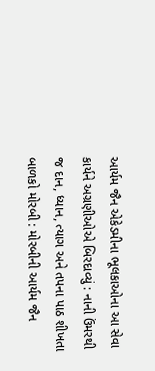આર્યમ જૈન એકેડમીના ભૂલકાઓના આ સેવા કાર્યને અગ્રણીઓએ બિરદાવ્યું : નાની ઉંમરથી જ દાન, ધ્યાન, ત્યાગ અને તપના પાઠ શીખતા બાળકો મોરબી : મોરબીની આર્યમ જૈન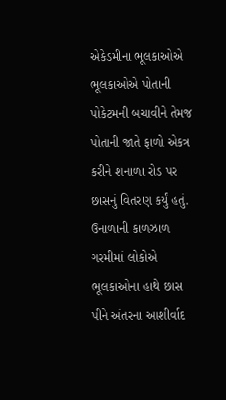એકેડમીના ભૂલકાઓએ ભૂલકાઓએ પોતાની પોકેટમની બચાવીને તેમજ પોતાની જાતે ફાળો એકત્ર કરીને શનાળા રોડ પર છાસનું વિતરણ કર્યું હતું. ઉનાળાની કાળઝાળ ગરમીમાં લોકોએ ભૂલકાઓના હાથે છાસ પીને અંતરના આશીર્વાદ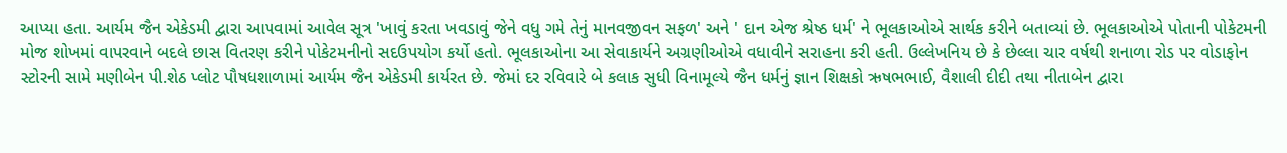આપ્યા હતા. આર્યમ જૈન એકેડમી દ્વારા આપવામાં આવેલ સૂત્ર 'ખાવું કરતા ખવડાવું જેને વધુ ગમે તેનું માનવજીવન સફળ' અને ' દાન એજ શ્રેષ્ઠ ધર્મ' ને ભૂલકાઓએ સાર્થક કરીને બતાવ્યાં છે. ભૂલકાઓએ પોતાની પોકેટમની મોજ શોખમાં વાપરવાને બદલે છાસ વિતરણ કરીને પોકેટમનીનો સદઉપયોગ કર્યો હતો. ભૂલકાઓના આ સેવાકાર્યને અગ્રણીઓએ વધાવીને સરાહના કરી હતી. ઉલ્લેખનિય છે કે છેલ્લા ચાર વર્ષથી શનાળા રોડ પર વોડાફોન સ્ટોરની સામે મણીબેન પી.શેઠ પ્લોટ પૌષધશાળામાં આર્યમ જૈન એકેડમી કાર્યરત છે. જેમાં દર રવિવારે બે કલાક સુધી વિનામૂલ્યે જૈન ધર્મનું જ્ઞાન શિક્ષકો ઋષભભાઈ, વૈશાલી દીદી તથા નીતાબેન દ્વારા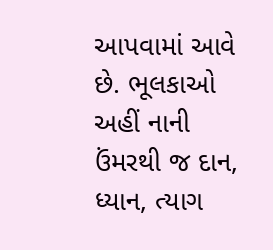આપવામાં આવે છે. ભૂલકાઓ અહીં નાની ઉંમરથી જ દાન, ધ્યાન, ત્યાગ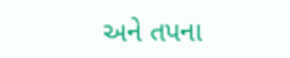અને તપના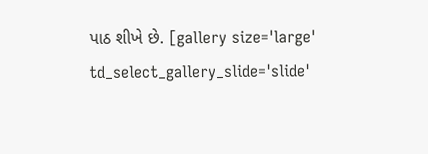પાઠ શીખે છે. [gallery size='large' td_select_gallery_slide='slide'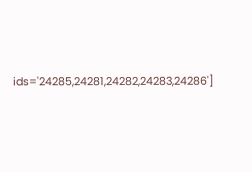ids='24285,24281,24282,24283,24286']